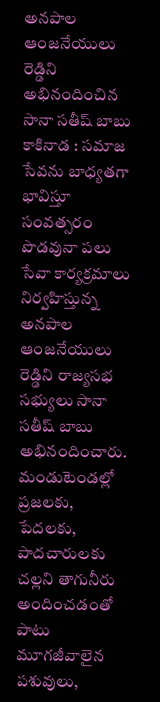అనపాల ఆంజనేయులు రెడ్డిని అభినందించిన సానా సతీష్ బాబు
కాకినాడ : సమాజ సేవను బాధ్యతగా భావిస్తూ సంవత్సరం పొడవునా పలు సేవా కార్యక్రమాలు నిర్వహిస్తున్న అనపాల ఆంజనేయులు రెడ్డిని రాజ్యసభ సభ్యులు సానా సతీష్ బాబు అభినందించారు. మండుటెండల్లో ప్రజలకు, పేదలకు, పాదచారులకు చల్లని తాగునీరు అందించడంతో పాటు మూగజీవాలైన పశువులు,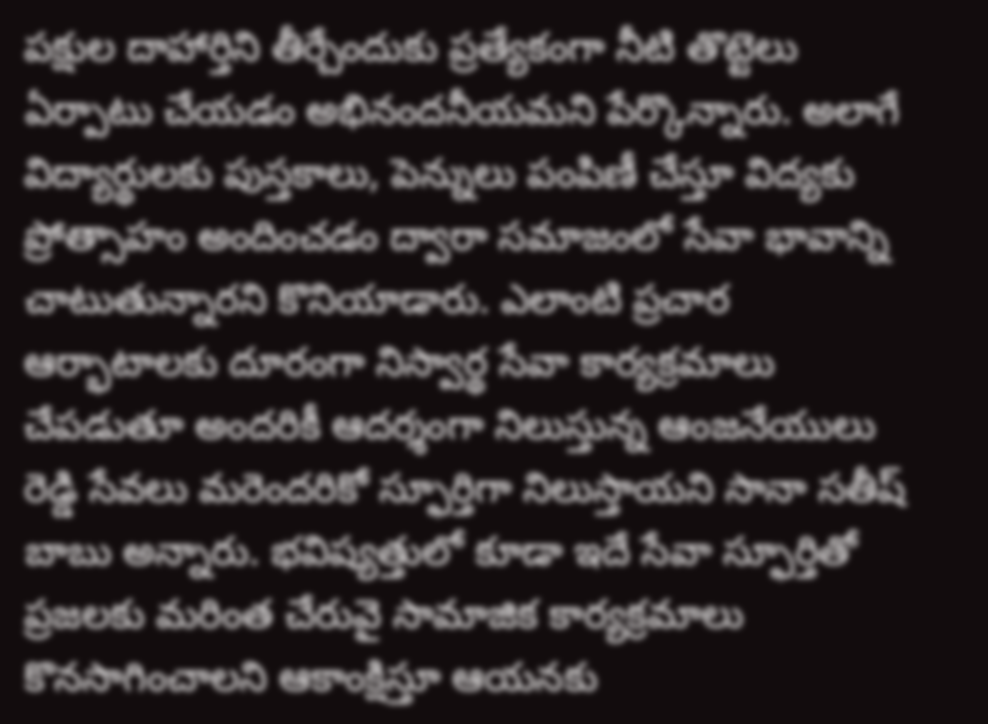పక్షుల దాహార్తిని తీర్చేందుకు ప్రత్యేకంగా నీటి తొట్టెలు ఏర్పాటు చేయడం అభినందనీయమని పేర్కొన్నారు. అలాగే విద్యార్థులకు పుస్తకాలు, పెన్నులు పంపిణీ చేస్తూ విద్యకు ప్రోత్సాహం అందించడం ద్వారా సమాజంలో సేవా భావాన్ని చాటుతున్నారని కొనియాడారు. ఎలాంటి ప్రచార ఆర్భాటాలకు దూరంగా నిస్వార్థ సేవా కార్యక్రమాలు చేపడుతూ అందరికీ ఆదర్శంగా నిలుస్తున్న ఆంజనేయులు రెడ్డి సేవలు మరెందరికో స్ఫూర్తిగా నిలుస్తాయని సానా సతీష్ బాబు అన్నారు. భవిష్యత్తులో కూడా ఇదే సేవా స్ఫూర్తితో ప్రజలకు మరింత చేరువై సామాజిక కార్యక్రమాలు కొనసాగించాలని ఆకాంక్షిస్తూ ఆయనకు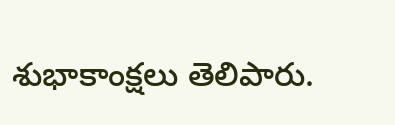శుభాకాంక్షలు తెలిపారు.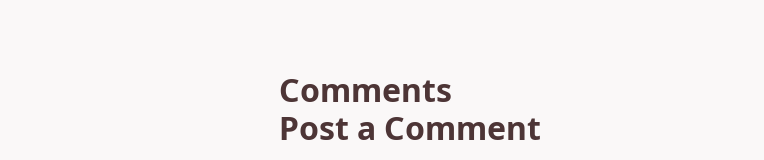Comments
Post a Comment